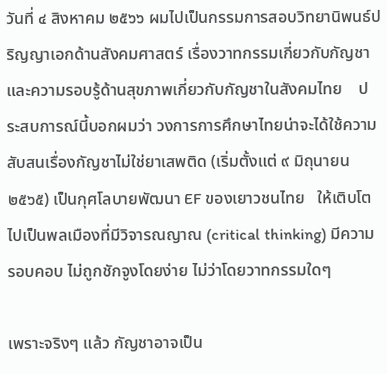วันที่ ๔ สิงหาคม ๒๕๖๖ ผมไปเป็นกรรมการสอบวิทยานิพนธ์ปริญญาเอกด้านสังคมศาสตร์ เรื่องวาทกรรมเกี่ยวกับกัญชา และความรอบรู้ด้านสุขภาพเกี่ยวกับกัญชาในสังคมไทย    ประสบการณ์นี้บอกผมว่า วงการการศึกษาไทยน่าจะได้ใช้ความสับสนเรื่องกัญชาไม่ใช่ยาเสพติด (เริ่มตั้งแต่ ๙ มิถุนายน ๒๕๖๕) เป็นกุศโลบายพัฒนา EF ของเยาวชนไทย   ให้เติบโตไปเป็นพลเมืองที่มีวิจารณญาณ (critical thinking) มีความรอบคอบ ไม่ถูกชักจูงโดยง่าย ไม่ว่าโดยวาทกรรมใดๆ

เพราะจริงๆ แล้ว กัญชาอาจเป็น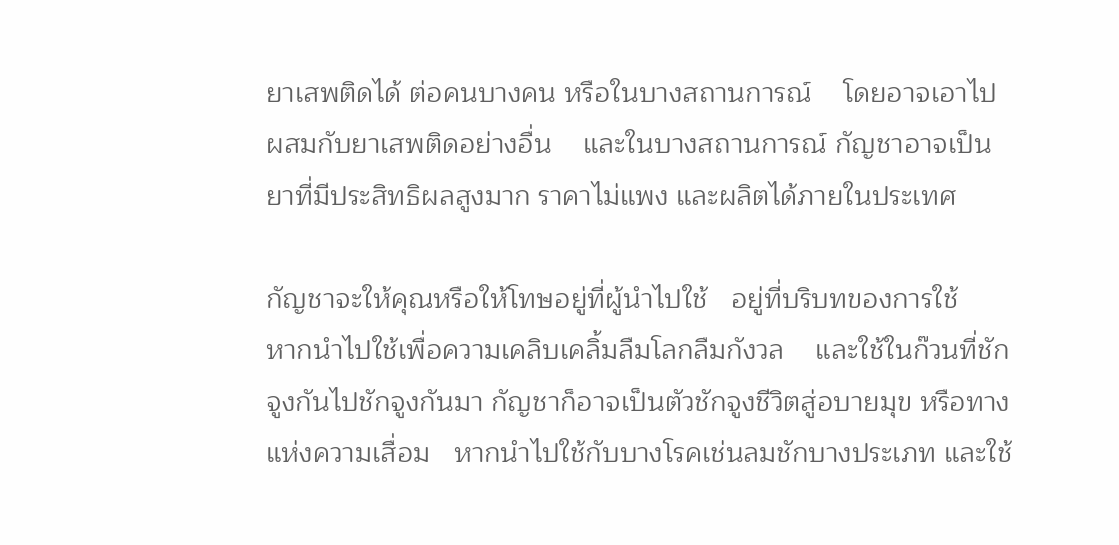ยาเสพติดได้ ต่อคนบางคน หรือในบางสถานการณ์    โดยอาจเอาไปผสมกับยาเสพติดอย่างอื่น    และในบางสถานการณ์ กัญชาอาจเป็นยาที่มีประสิทธิผลสูงมาก ราคาไม่แพง และผลิตได้ภายในประเทศ

กัญชาจะให้คุณหรือให้โทษอยู่ที่ผู้นำไปใช้   อยู่ที่บริบทของการใช้    หากนำไปใช้เพื่อความเคลิบเคลิ้มลืมโลกลืมกังวล    และใช้ในก๊วนที่ชักจูงกันไปชักจูงกันมา กัญชาก็อาจเป็นตัวชักจูงชีวิตสู่อบายมุข หรือทางแห่งความเสื่อม   หากนำไปใช้กับบางโรคเช่นลมชักบางประเภท และใช้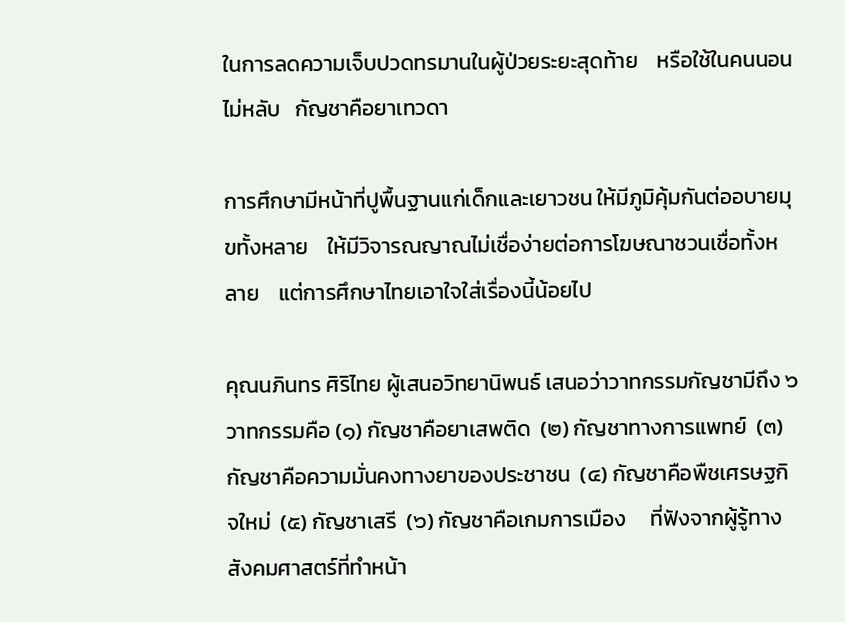ในการลดความเจ็บปวดทรมานในผู้ป่วยระยะสุดท้าย    หรือใช้ในคนนอนไม่หลับ   กัญชาคือยาเทวดา

การศึกษามีหน้าที่ปูพื้นฐานแก่เด็กและเยาวชน ให้มีภูมิคุ้มกันต่ออบายมุขทั้งหลาย    ให้มีวิจารณญาณไม่เชื่อง่ายต่อการโฆษณาชวนเชื่อทั้งหลาย    แต่การศึกษาไทยเอาใจใส่เรื่องนี้น้อยไป

คุณนภินทร ศิริไทย ผู้เสนอวิทยานิพนธ์ เสนอว่าวาทกรรมกัญชามีถึง ๖ วาทกรรมคือ (๑) กัญชาคือยาเสพติด  (๒) กัญชาทางการแพทย์  (๓) กัญชาคือความมั่นคงทางยาของประชาชน  (๔) กัญชาคือพืชเศรษฐกิจใหม่  (๕) กัญชาเสรี  (๖) กัญชาคือเกมการเมือง     ที่ฟังจากผู้รู้ทางสังคมศาสตร์ที่ทำหน้า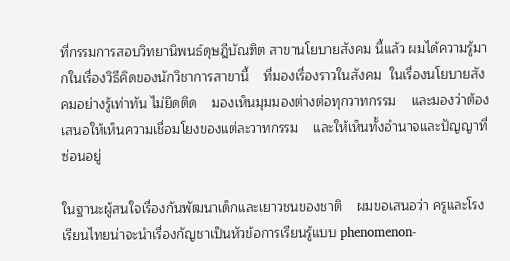ที่กรรมการสอบวิทยานิพนธ์ดุษฎีบัณฑิต สาขานโยบายสังคม นี้แล้ว ผมได้ความรู้มากในเรื่องวิธีคิดของนักวิชาการสาขานี้    ที่มองเรื่องราวในสังคม  ในเรื่องนโยบายสังคมอย่างรู้เท่าทัน ไม่ยึดติด    มองเห็นมุมมองต่างต่อทุกวาทกรรม    และมองว่าต้องเสนอให้เห็นความเชื่อมโยงของแต่ละวาทกรรม    และให้เห็นทั้งอำนาจและปัญญาที่ซ่อนอยู่

ในฐานะผู้สนใจเรื่องกันพัฒนาเด็กและเยาวชนของชาติ    ผมขอเสนอว่า ครูและโรงเรียนไทยน่าจะนำเรื่องกัญชาเป็นหัวข้อการเรียนรู้แบบ phenomenon-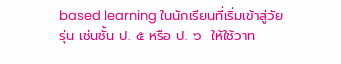based learning ในนักเรียนที่เริ่มเข้าสู่วัยรุ่น เช่นชั้น ป. ๕ หรือ ป. ๖  ให้ใช้วาท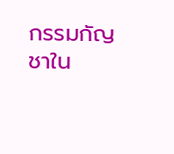กรรมกัญชาใน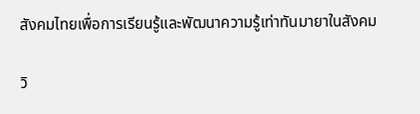สังคมไทยเพื่อการเรียนรู้และพัฒนาความรู้เท่าทันมายาในสังคม

วิ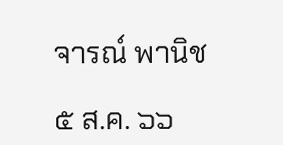จารณ์ พานิช

๕ ส.ค. ๖๖